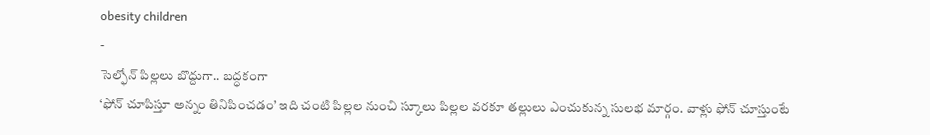obesity children
-
సెల్ఫోన్ పిల్లలు బొద్దుగా.. బద్ధకంగా
‘ఫోన్ చూపిస్తూ అన్నం తినిపించడం’ ఇది చంటి పిల్లల నుంచి స్కూలు పిల్లల వరకూ తల్లులు ఎంచుకున్న సులభ మార్గం. వాళ్లు ఫోన్ చూస్తుంటే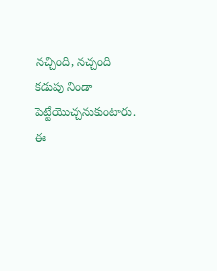నచ్చింది, నచ్చంది కడుపు నిండా పెట్టేయొచ్చనుకుంటారు. ఈ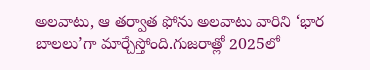అలవాటు, ఆ తర్వాత ఫోను అలవాటు వారిని ‘భార బాలలు’గా మార్చేస్తోంది.గుజరాత్లో 2025లో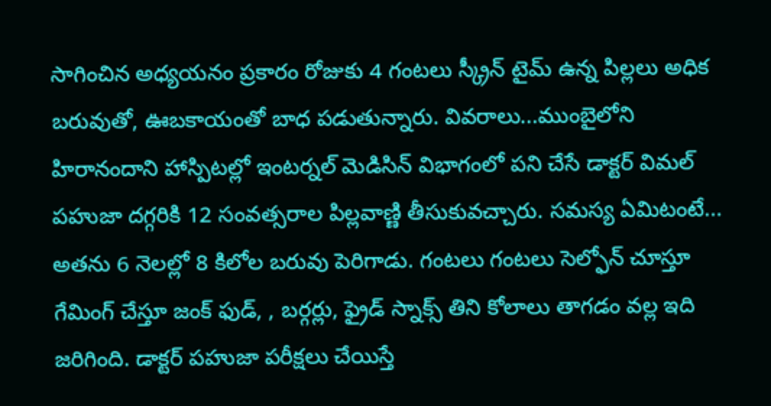సాగించిన అధ్యయనం ప్రకారం రోజుకు 4 గంటలు స్క్రీన్ టైమ్ ఉన్న పిల్లలు అధిక బరువుతో, ఊబకాయంతో బాధ పడుతున్నారు. వివరాలు...ముంబైలోని హిరానందాని హాస్పిటల్లో ఇంటర్నల్ మెడిసిన్ విభాగంలో పని చేసే డాక్టర్ విమల్ పహుజా దగ్గరికి 12 సంవత్సరాల పిల్లవాణ్ణి తీసుకువచ్చారు. సమస్య ఏమిటంటే... అతను 6 నెలల్లో 8 కిలోల బరువు పెరిగాడు. గంటలు గంటలు సెల్ఫోన్ చూస్తూ గేమింగ్ చేస్తూ జంక్ ఫుడ్, , బర్గర్లు, ఫ్రైడ్ స్నాక్స్ తిని కోలాలు తాగడం వల్ల ఇది జరిగింది. డాక్టర్ పహుజా పరీక్షలు చేయిస్తే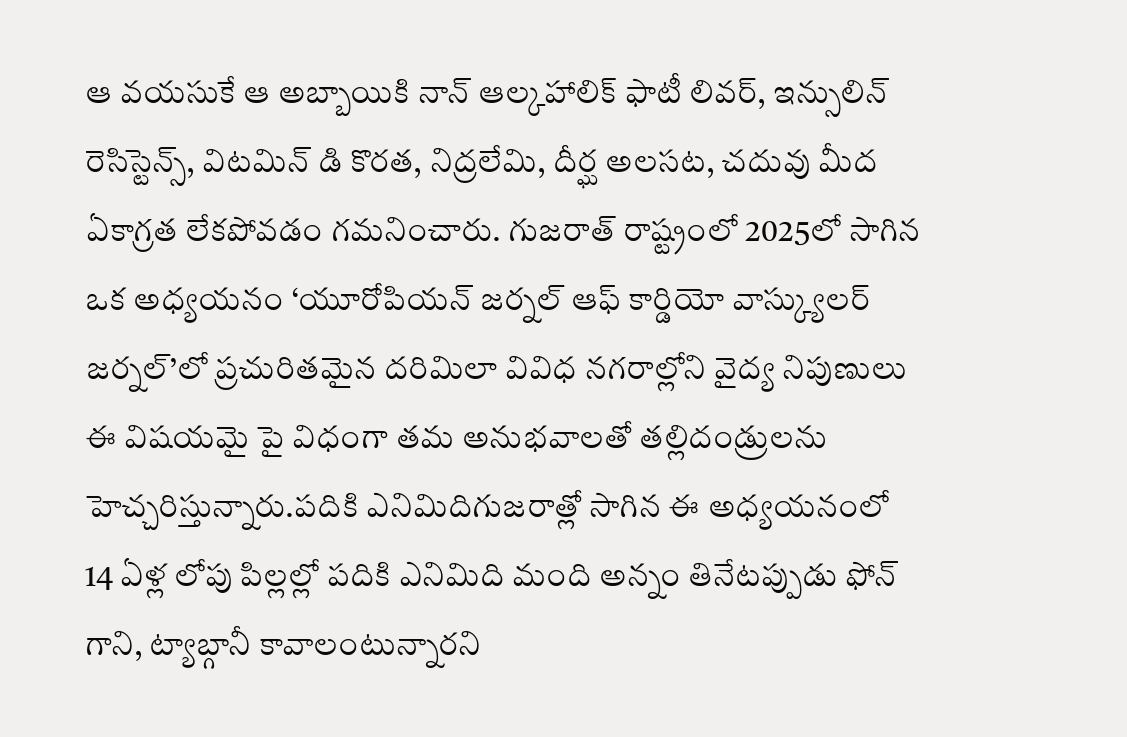ఆ వయసుకే ఆ అబ్బాయికి నాన్ ఆల్కహాలిక్ ఫాటీ లివర్, ఇన్సులిన్ రెసిస్టెన్స్, విటమిన్ డి కొరత, నిద్రలేమి, దీర్ఘ అలసట, చదువు మీద ఏకాగ్రత లేకపోవడం గమనించారు. గుజరాత్ రాష్ట్రంలో 2025లో సాగిన ఒక అధ్యయనం ‘యూరోపియన్ జర్నల్ ఆఫ్ కార్డియో వాస్క్యులర్ జర్నల్’లో ప్రచురితమైన దరిమిలా వివిధ నగరాల్లోని వైద్య నిపుణులు ఈ విషయమై పై విధంగా తమ అనుభవాలతో తల్లిదండ్రులను హెచ్చరిస్తున్నారు.పదికి ఎనిమిదిగుజరాత్లో సాగిన ఈ అధ్యయనంలో 14 ఏళ్ల లోపు పిల్లల్లో పదికి ఎనిమిది మంది అన్నం తినేటప్పుడు ఫోన్ గాని, ట్యాబ్గానీ కావాలంటున్నారని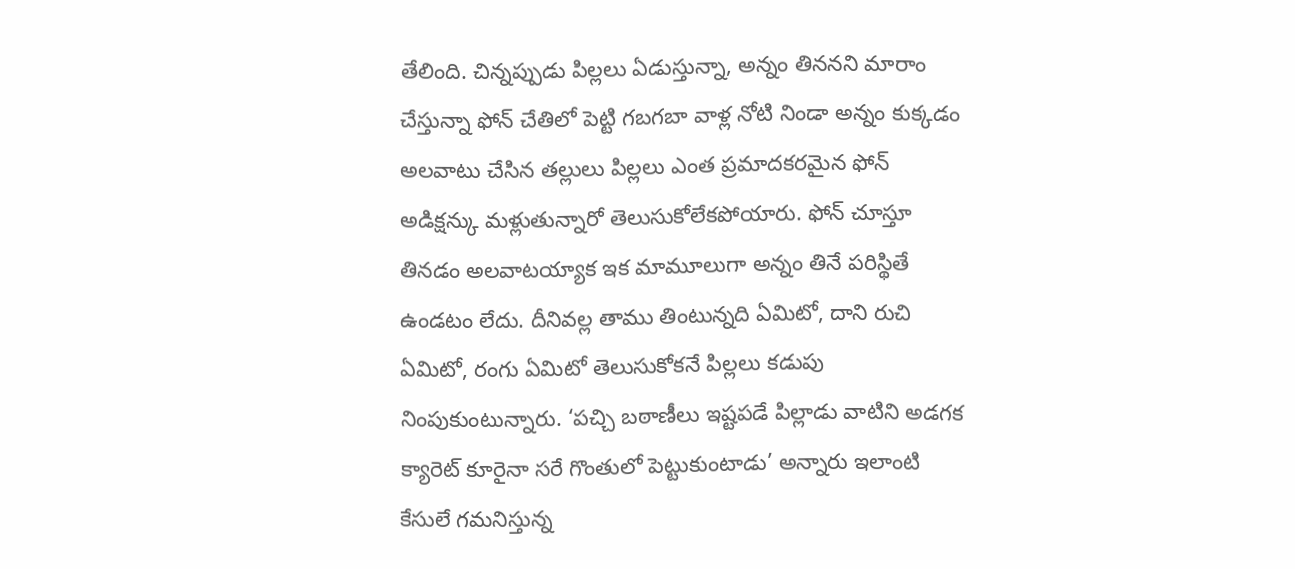తేలింది. చిన్నప్పుడు పిల్లలు ఏడుస్తున్నా, అన్నం తిననని మారాం చేస్తున్నా ఫోన్ చేతిలో పెట్టి గబగబా వాళ్ల నోటి నిండా అన్నం కుక్కడం అలవాటు చేసిన తల్లులు పిల్లలు ఎంత ప్రమాదకరమైన ఫోన్ అడిక్షన్కు మళ్లుతున్నారో తెలుసుకోలేకపోయారు. ఫోన్ చూస్తూ తినడం అలవాటయ్యాక ఇక మామూలుగా అన్నం తినే పరిస్థితే ఉండటం లేదు. దీనివల్ల తాము తింటున్నది ఏమిటో, దాని రుచి ఏమిటో, రంగు ఏమిటో తెలుసుకోకనే పిల్లలు కడుపు నింపుకుంటున్నారు. ‘పచ్చి బఠాణీలు ఇష్టపడే పిల్లాడు వాటిని అడగక క్యారెట్ కూరైనా సరే గొంతులో పెట్టుకుంటాడు’ అన్నారు ఇలాంటి కేసులే గమనిస్తున్న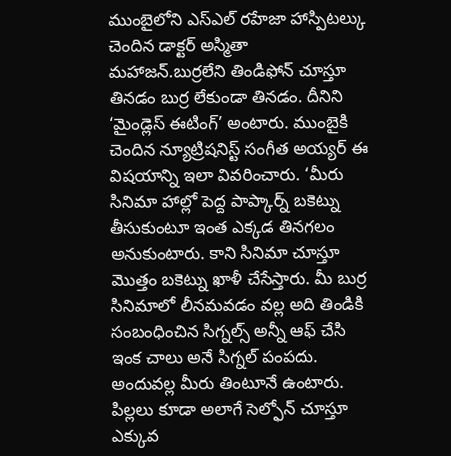ముంబైలోని ఎస్ఎల్ రహేజా హాస్పిటల్కు చెందిన డాక్టర్ అస్మితా మహాజన్.బుర్రలేని తిండిఫోన్ చూస్తూ తినడం బుర్ర లేకుండా తినడం. దీనిని ‘మైండ్లెస్ ఈటింగ్’ అంటారు. ముంబైకి చెందిన న్యూట్రిషనిస్ట్ సంగీత అయ్యర్ ఈ విషయాన్ని ఇలా వివరించారు. ‘మీరు సినిమా హాల్లో పెద్ద పాప్కార్న్ బకెట్ను తీసుకుంటూ ఇంత ఎక్కడ తినగలం అనుకుంటారు. కాని సినిమా చూస్తూ మొత్తం బకెట్ను ఖాళీ చేసేస్తారు. మీ బుర్ర సినిమాలో లీనమవడం వల్ల అది తిండికి సంబంధించిన సిగ్నల్స్ అన్నీ ఆఫ్ చేసి ఇంక చాలు అనే సిగ్నల్ పంపదు. అందువల్ల మీరు తింటూనే ఉంటారు. పిల్లలు కూడా అలాగే సెల్ఫోన్ చూస్తూ ఎక్కువ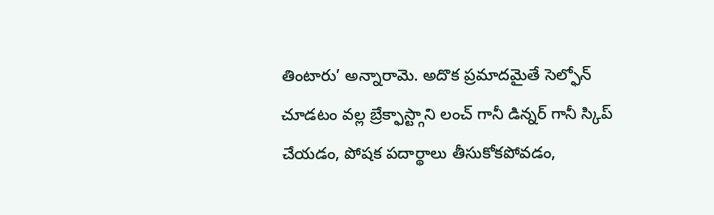తింటారు’ అన్నారామె. అదొక ప్రమాదమైతే సెల్ఫోన్ చూడటం వల్ల బ్రేక్ఫాస్ట్గాని లంచ్ గానీ డిన్నర్ గానీ స్కిప్ చేయడం, పోషక పదార్థాలు తీసుకోకపోవడం,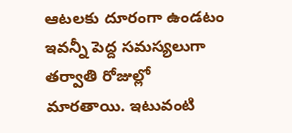ఆటలకు దూరంగా ఉండటం ఇవన్నీ పెద్ద సమస్యలుగా తర్వాతి రోజుల్లో మారతాయి. ఇటువంటి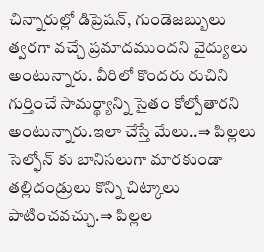చిన్నారుల్లో డిప్రెషన్, గుండెజబ్బులు త్వరగా వచ్చే ప్రమాదముందని వైద్యులు అంటున్నారు. వీరిలో కొందరు రుచిని గుర్తించే సామర్థ్యాన్ని సైతం కోల్పోతారని అంటున్నారు.ఇలా చేస్తే మేలు..⇒ పిల్లలు సెల్ఫోన్ కు బానిసలుగా మారకుండా తల్లిదండ్రులు కొన్ని చిట్కాలు పాటించవచ్చు.⇒ పిల్లల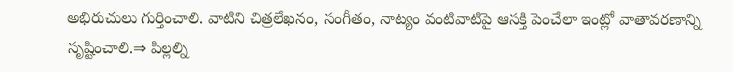అభిరుచులు గుర్తించాలి. వాటిని చిత్రలేఖనం, సంగీతం, నాట్యం వంటివాటిపై ఆసక్తి పెంచేలా ఇంట్లో వాతావరణాన్ని సృష్టించాలి.⇒ పిల్లల్ని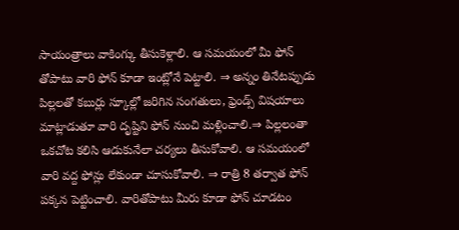సాయంత్రాలు వాకింగ్కు తీసుకెళ్లాలి. ఆ సమయంలో మీ ఫోన్ తోపాటు వారి ఫోన్ కూడా ఇంట్లోనే పెట్టాలి. ⇒ అన్నం తినేటప్పుడు పిల్లలతో కబుర్లు స్కూల్లో జరిగిన సంగతులు, ఫ్రెండ్స్ విషయాలు మాట్లాడుతూ వారి దృష్టిని ఫోన్ నుంచి మళ్లించాలి.⇒ పిల్లలంతా ఒకచోట కలిసి ఆడుకునేలా చర్యలు తీసుకోవాలి. ఆ సమయంలో వారి వద్ద ఫోన్లు లేకుండా చూసుకోవాలి. ⇒ రాత్రి 8 తర్వాత ఫోన్ పక్కన పెట్టించాలి. వారితోపాటు మీరు కూడా ఫోన్ చూడటం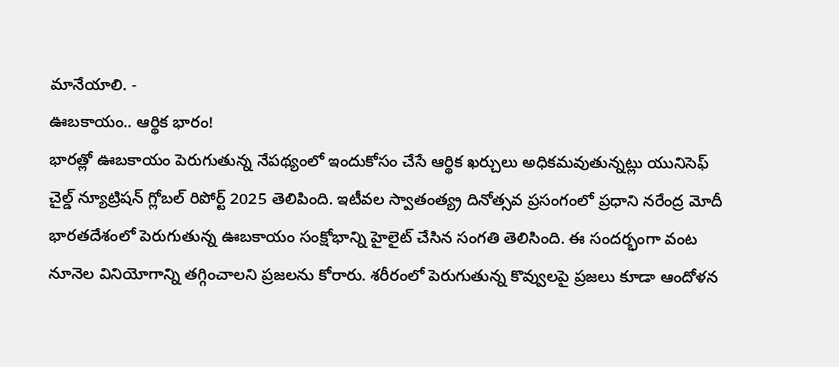మానేయాలి. -
ఊబకాయం.. ఆర్థిక భారం!
భారత్లో ఊబకాయం పెరుగుతున్న నేపథ్యంలో ఇందుకోసం చేసే ఆర్థిక ఖర్చులు అధికమవుతున్నట్లు యునిసెఫ్ చైల్డ్ న్యూట్రిషన్ గ్లోబల్ రిపోర్ట్ 2025 తెలిపింది. ఇటీవల స్వాతంత్య్ర దినోత్సవ ప్రసంగంలో ప్రధాని నరేంద్ర మోదీ భారతదేశంలో పెరుగుతున్న ఊబకాయం సంక్షోభాన్ని హైలైట్ చేసిన సంగతి తెలిసింది. ఈ సందర్భంగా వంట నూనెల వినియోగాన్ని తగ్గించాలని ప్రజలను కోరారు. శరీరంలో పెరుగుతున్న కొవ్వులపై ప్రజలు కూడా ఆందోళన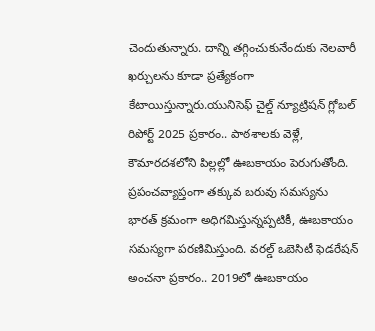చెందుతున్నారు. దాన్ని తగ్గించుకునేందుకు నెలవారీ ఖర్చులను కూడా ప్రత్యేకంగా కేటాయిస్తున్నారు.యునిసెఫ్ చైల్డ్ న్యూట్రిషన్ గ్లోబల్ రిపోర్ట్ 2025 ప్రకారం.. పాఠశాలకు వెళ్లే, కౌమారదశలోని పిల్లల్లో ఊబకాయం పెరుగుతోంది. ప్రపంచవ్యాప్తంగా తక్కువ బరువు సమస్యను భారత్ క్రమంగా అధిగమిస్తున్నప్పటికీ, ఊబకాయం సమస్యగా పరణిమిస్తుంది. వరల్డ్ ఒబెసిటీ ఫెడరేషన్ అంచనా ప్రకారం.. 2019లో ఊబకాయం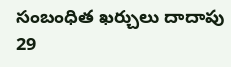సంబంధిత ఖర్చులు దాదాపు 29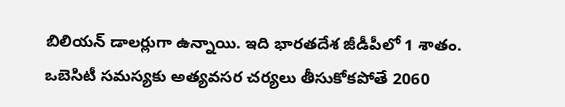బిలియన్ డాలర్లుగా ఉన్నాయి. ఇది భారతదేశ జీడీపీలో 1 శాతం. ఒబెసిటీ సమస్యకు అత్యవసర చర్యలు తీసుకోకపోతే 2060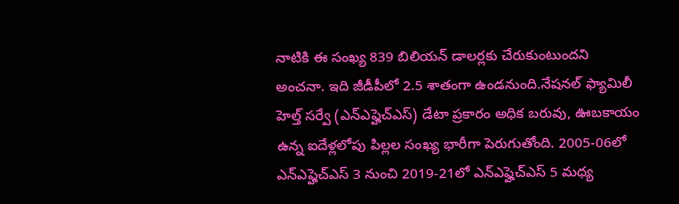నాటికి ఈ సంఖ్య 839 బిలియన్ డాలర్లకు చేరుకుంటుందని అంచనా. ఇది జీడీపీలో 2.5 శాతంగా ఉండనుంది.నేషనల్ ఫ్యామిలీ హెల్త్ సర్వే (ఎన్ఎఫ్హెచ్ఎస్) డేటా ప్రకారం అధిక బరువు, ఊబకాయం ఉన్న ఐదేళ్లలోపు పిల్లల సంఖ్య భారీగా పెరుగుతోంది. 2005-06లో ఎన్ఎఫ్హెచ్ఎస్ 3 నుంచి 2019-21లో ఎన్ఎఫ్హెచ్ఎస్ 5 మధ్య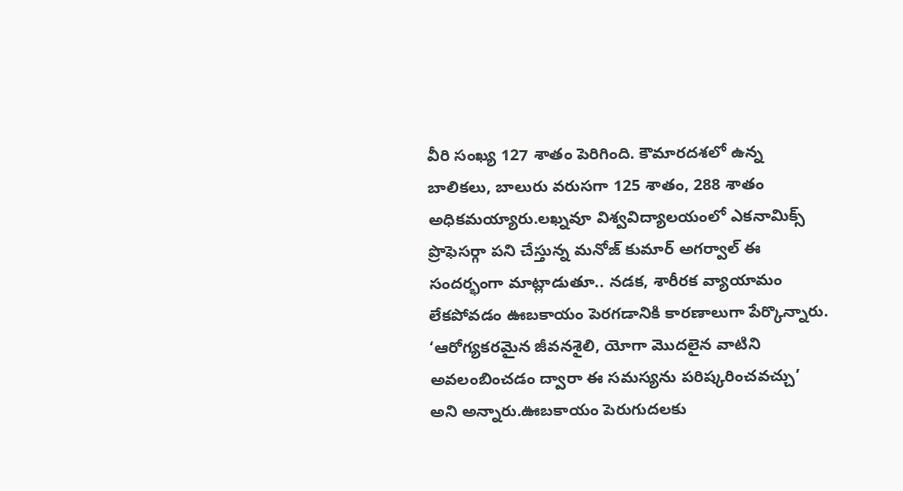వీరి సంఖ్య 127 శాతం పెరిగింది. కౌమారదశలో ఉన్న బాలికలు, బాలురు వరుసగా 125 శాతం, 288 శాతం అధికమయ్యారు.లఖ్నవూ విశ్వవిద్యాలయంలో ఎకనామిక్స్ ప్రొఫెసర్గా పని చేస్తున్న మనోజ్ కుమార్ అగర్వాల్ ఈ సందర్భంగా మాట్లాడుతూ.. నడక, శారీరక వ్యాయామం లేకపోవడం ఊబకాయం పెరగడానికి కారణాలుగా పేర్కొన్నారు. ‘ఆరోగ్యకరమైన జీవనశైలి, యోగా మొదలైన వాటిని అవలంబించడం ద్వారా ఈ సమస్యను పరిష్కరించవచ్చు’ అని అన్నారు.ఊబకాయం పెరుగుదలకు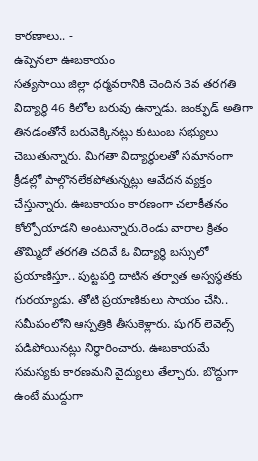కారణాలు.. -
ఉప్పెనలా ఊబకాయం
సత్యసాయి జిల్లా ధర్మవరానికి చెందిన 3వ తరగతి విద్యార్థి 46 కిలోల బరువు ఉన్నాడు. జంక్ఫుడ్ అతిగా తినడంతోనే బరువెక్కినట్లు కుటుంబ సభ్యులు చెబుతున్నారు. మిగతా విద్యార్థులతో సమానంగా క్రీడల్లో పాల్గొనలేకపోతున్నట్లు ఆవేదన వ్యక్తం చేస్తున్నారు. ఊబకాయం కారణంగా చలాకీతనం కోల్పోయాడని అంటున్నారు.రెండు వారాల క్రితం తొమ్మిదో తరగతి చదివే ఓ విద్యార్థి బస్సులో ప్రయాణిస్తూ.. పుట్టపర్తి దాటిన తర్వాత అస్వస్థతకు గురయ్యాడు. తోటి ప్రయాణికులు సాయం చేసి.. సమీపంలోని ఆస్పత్రికి తీసుకెళ్లారు. షుగర్ లెవెల్స్ పడిపోయినట్లు నిర్ధారించారు. ఊబకాయమే సమస్యకు కారణమని వైద్యులు తేల్చారు. బొద్దుగా ఉంటే ముద్దుగా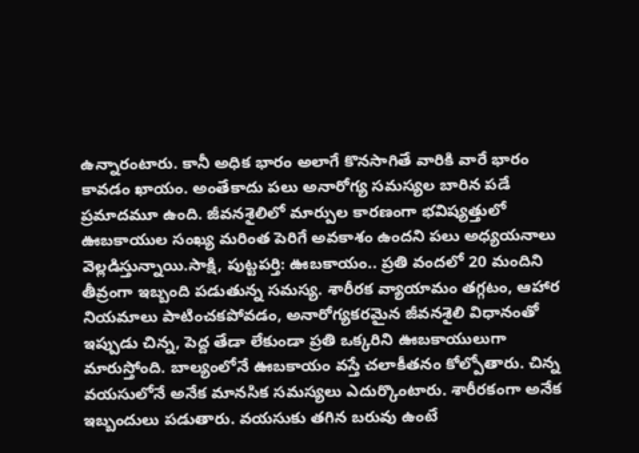ఉన్నారంటారు. కానీ అధిక భారం అలాగే కొనసాగితే వారికి వారే భారం కావడం ఖాయం. అంతేకాదు పలు అనారోగ్య సమస్యల బారిన పడే ప్రమాదమూ ఉంది. జీవనశైలిలో మార్పుల కారణంగా భవిష్యత్తులో ఊబకాయుల సంఖ్య మరింత పెరిగే అవకాశం ఉందని పలు అధ్యయనాలు వెల్లడిస్తున్నాయి.సాక్షి, పుట్టపర్తి: ఊబకాయం.. ప్రతి వందలో 20 మందిని తీవ్రంగా ఇబ్బంది పడుతున్న సమస్య. శారీరక వ్యాయామం తగ్గటం, ఆహార నియమాలు పాటించకపోవడం, అనారోగ్యకరమైన జీవనశైలి విధానంతో ఇప్పుడు చిన్న, పెద్ద తేడా లేకుండా ప్రతి ఒక్కరిని ఊబకాయులుగా మారుస్తోంది. బాల్యంలోనే ఊబకాయం వస్తే చలాకీతనం కోల్పోతారు. చిన్న వయసులోనే అనేక మానసిక సమస్యలు ఎదుర్కొంటారు. శారీరకంగా అనేక ఇబ్బందులు పడుతారు. వయసుకు తగిన బరువు ఉంటే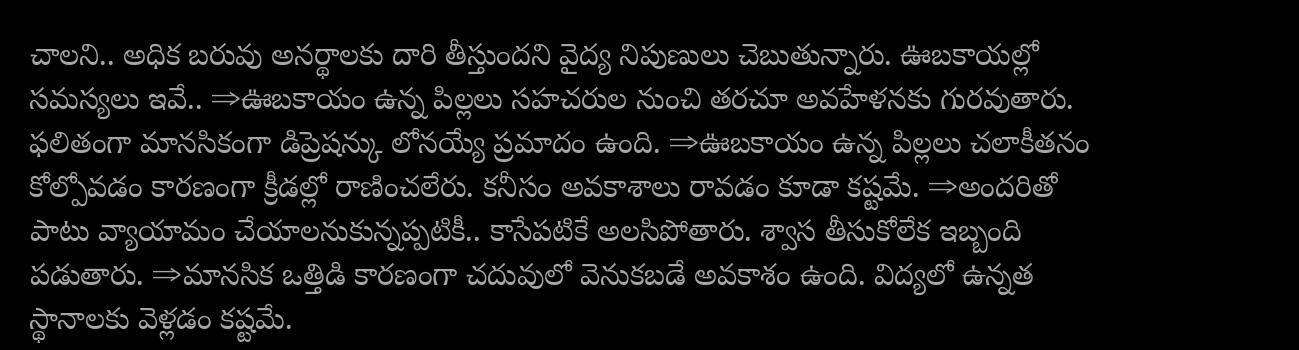చాలని.. అధిక బరువు అనర్థాలకు దారి తీస్తుందని వైద్య నిపుణులు చెబుతున్నారు. ఊబకాయల్లో సమస్యలు ఇవే.. ⇒ఊబకాయం ఉన్న పిల్లలు సహచరుల నుంచి తరచూ అవహేళనకు గురవుతారు. ఫలితంగా మానసికంగా డిప్రెషన్కు లోనయ్యే ప్రమాదం ఉంది. ⇒ఊబకాయం ఉన్న పిల్లలు చలాకీతనం కోల్పోవడం కారణంగా క్రీడల్లో రాణించలేరు. కనీసం అవకాశాలు రావడం కూడా కష్టమే. ⇒అందరితో పాటు వ్యాయామం చేయాలనుకున్నప్పటికీ.. కాసేపటికే అలసిపోతారు. శ్వాస తీసుకోలేక ఇబ్బంది పడుతారు. ⇒మానసిక ఒత్తిడి కారణంగా చదువులో వెనుకబడే అవకాశం ఉంది. విద్యలో ఉన్నత స్థానాలకు వెళ్లడం కష్టమే.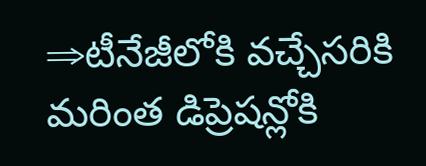⇒టీనేజీలోకి వచ్చేసరికి మరింత డిప్రెషన్లోకి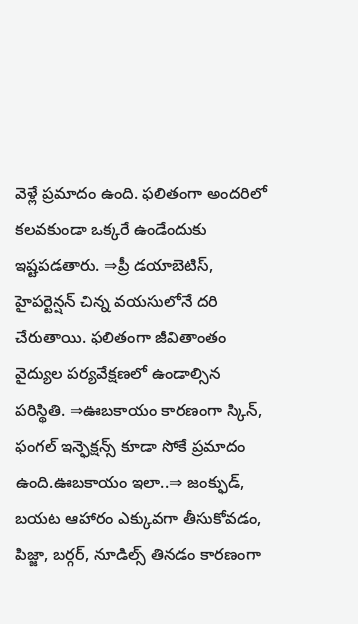వెళ్లే ప్రమాదం ఉంది. ఫలితంగా అందరిలో కలవకుండా ఒక్కరే ఉండేందుకు ఇష్టపడతారు. ⇒ప్రీ డయాబెటిస్, హైపర్టెన్షన్ చిన్న వయసులోనే దరి చేరుతాయి. ఫలితంగా జీవితాంతం వైద్యుల పర్యవేక్షణలో ఉండాల్సిన పరిస్థితి. ⇒ఊబకాయం కారణంగా స్కిన్, ఫంగల్ ఇన్ఫెక్షన్స్ కూడా సోకే ప్రమాదం ఉంది.ఊబకాయం ఇలా..⇒ జంక్ఫుడ్, బయట ఆహారం ఎక్కువగా తీసుకోవడం, పిజ్జా, బర్గర్, నూడిల్స్ తినడం కారణంగా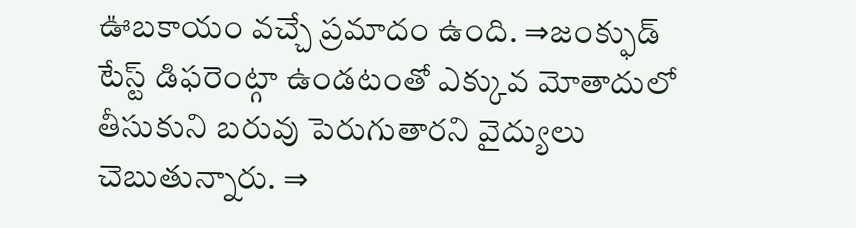ఊబకాయం వచ్చే ప్రమాదం ఉంది. ⇒జంక్ఫుడ్ టేస్ట్ డిఫరెంట్గా ఉండటంతో ఎక్కువ మోతాదులో తీసుకుని బరువు పెరుగుతారని వైద్యులు చెబుతున్నారు. ⇒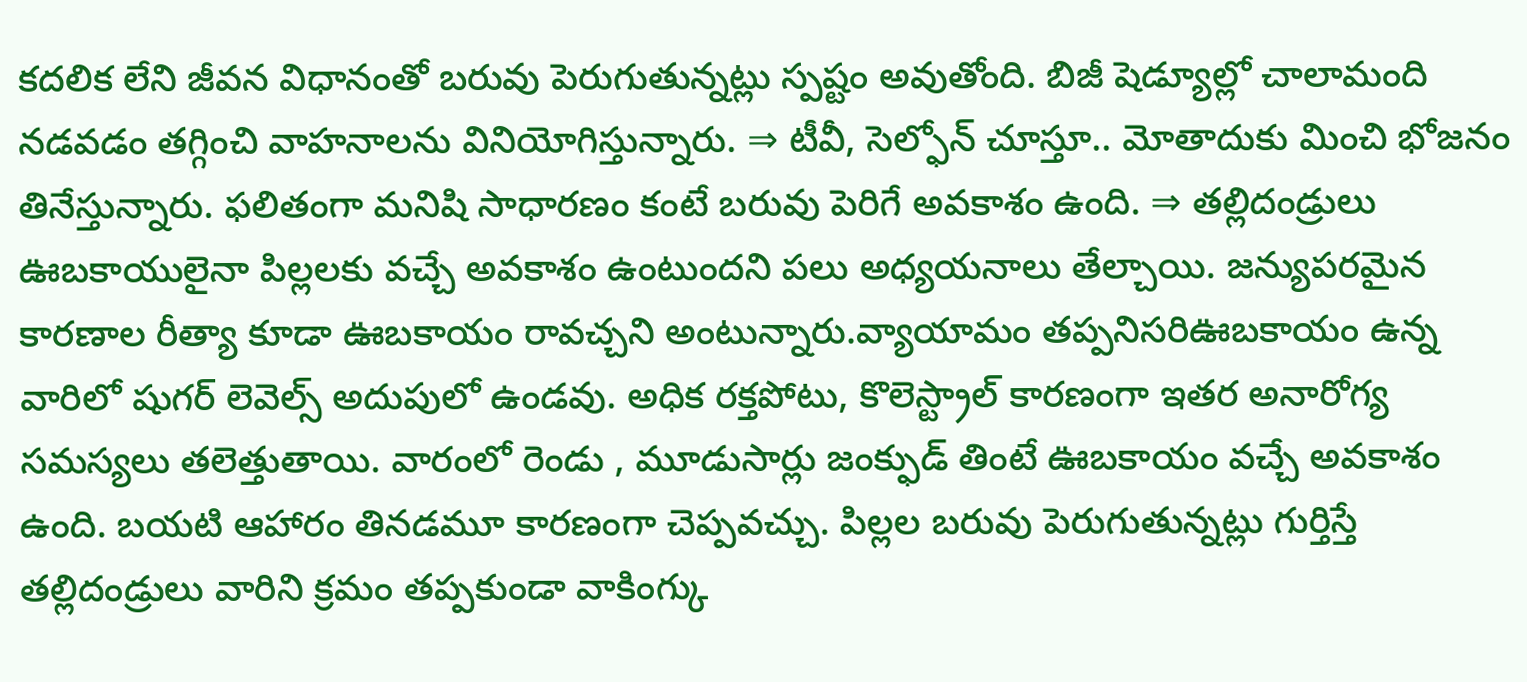కదలిక లేని జీవన విధానంతో బరువు పెరుగుతున్నట్లు స్పష్టం అవుతోంది. బిజీ షెడ్యూల్లో చాలామంది నడవడం తగ్గించి వాహనాలను వినియోగిస్తున్నారు. ⇒ టీవీ, సెల్ఫోన్ చూస్తూ.. మోతాదుకు మించి భోజనం తినేస్తున్నారు. ఫలితంగా మనిషి సాధారణం కంటే బరువు పెరిగే అవకాశం ఉంది. ⇒ తల్లిదండ్రులు ఊబకాయులైనా పిల్లలకు వచ్చే అవకాశం ఉంటుందని పలు అధ్యయనాలు తేల్చాయి. జన్యుపరమైన కారణాల రీత్యా కూడా ఊబకాయం రావచ్చని అంటున్నారు.వ్యాయామం తప్పనిసరిఊబకాయం ఉన్న వారిలో షుగర్ లెవెల్స్ అదుపులో ఉండవు. అధిక రక్తపోటు, కొలెస్ట్రాల్ కారణంగా ఇతర అనారోగ్య సమస్యలు తలెత్తుతాయి. వారంలో రెండు , మూడుసార్లు జంక్ఫుడ్ తింటే ఊబకాయం వచ్చే అవకాశం ఉంది. బయటి ఆహారం తినడమూ కారణంగా చెప్పవచ్చు. పిల్లల బరువు పెరుగుతున్నట్లు గుర్తిస్తే తల్లిదండ్రులు వారిని క్రమం తప్పకుండా వాకింగ్కు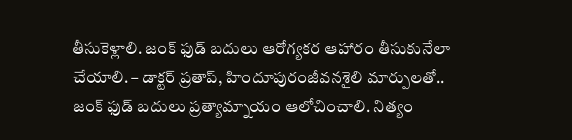తీసుకెళ్లాలి. జంక్ ఫుడ్ బదులు ఆరోగ్యకర ఆహారం తీసుకునేలా చేయాలి. – డాక్టర్ ప్రతాప్, హిందూపురంజీవనశైలి మార్పులతో.. జంక్ ఫుడ్ బదులు ప్రత్యామ్నాయం ఆలోచించాలి. నిత్యం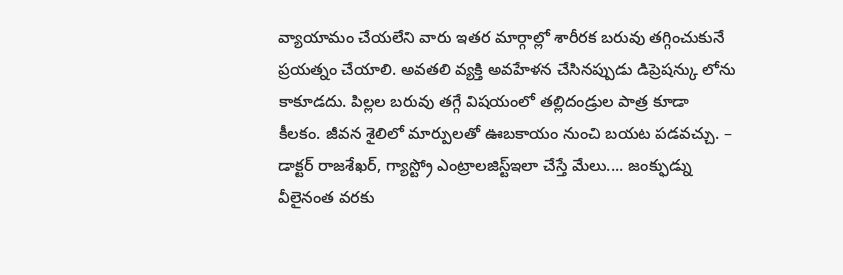వ్యాయామం చేయలేని వారు ఇతర మార్గాల్లో శారీరక బరువు తగ్గించుకునే ప్రయత్నం చేయాలి. అవతలి వ్యక్తి అవహేళన చేసినప్పుడు డిప్రెషన్కు లోను కాకూడదు. పిల్లల బరువు తగ్గే విషయంలో తల్లిదండ్రుల పాత్ర కూడా కీలకం. జీవన శైలిలో మార్పులతో ఊబకాయం నుంచి బయట పడవచ్చు. – డాక్టర్ రాజశేఖర్, గ్యాస్ట్రో ఎంట్రాలజిస్ట్ఇలా చేస్తే మేలు.... జంక్ఫుడ్ను వీలైనంత వరకు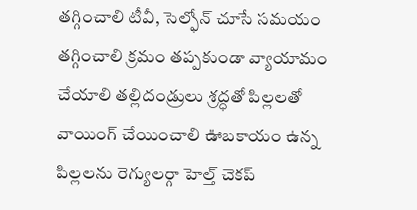తగ్గించాలి టీవీ, సెల్ఫోన్ చూసే సమయం తగ్గించాలి క్రమం తప్పకుండా వ్యాయామం చేయాలి తల్లిదండ్రులు శ్రద్ధతో పిల్లలతో వాయింగ్ చేయించాలి ఊబకాయం ఉన్న పిల్లలను రెగ్యులర్గా హెల్త్ చెకప్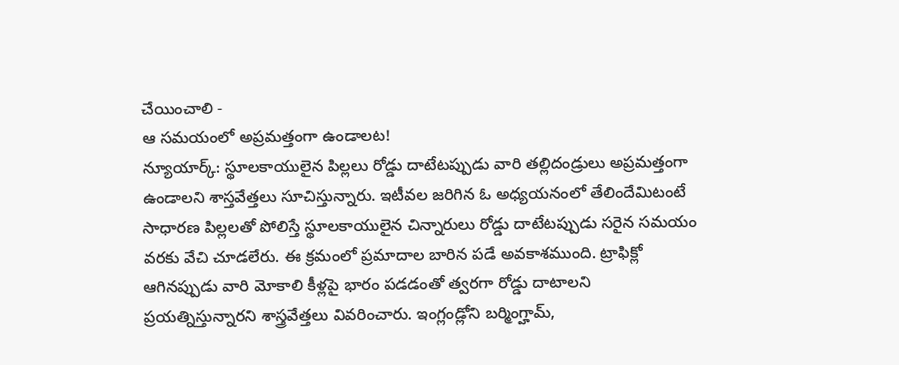చేయించాలి -
ఆ సమయంలో అప్రమత్తంగా ఉండాలట!
న్యూయార్క్: స్థూలకాయులైన పిల్లలు రోడ్డు దాటేటప్పుడు వారి తల్లిదండ్రులు అప్రమత్తంగా ఉండాలని శాస్తవేత్తలు సూచిస్తున్నారు. ఇటీవల జరిగిన ఓ అధ్యయనంలో తేలిందేమిటంటే సాధారణ పిల్లలతో పోలిస్తే స్థూలకాయులైన చిన్నారులు రోడ్డు దాటేటప్పుడు సరైన సమయం వరకు వేచి చూడలేరు. ఈ క్రమంలో ప్రమాదాల బారిన పడే అవకాశముంది. ట్రాఫిక్లో ఆగినప్పుడు వారి మోకాలి కీళ్లపై భారం పడడంతో త్వరగా రోడ్డు దాటాలని ప్రయత్నిస్తున్నారని శాస్త్రవేత్తలు వివరించారు. ఇంగ్లండ్లోని బర్మింగ్హామ్,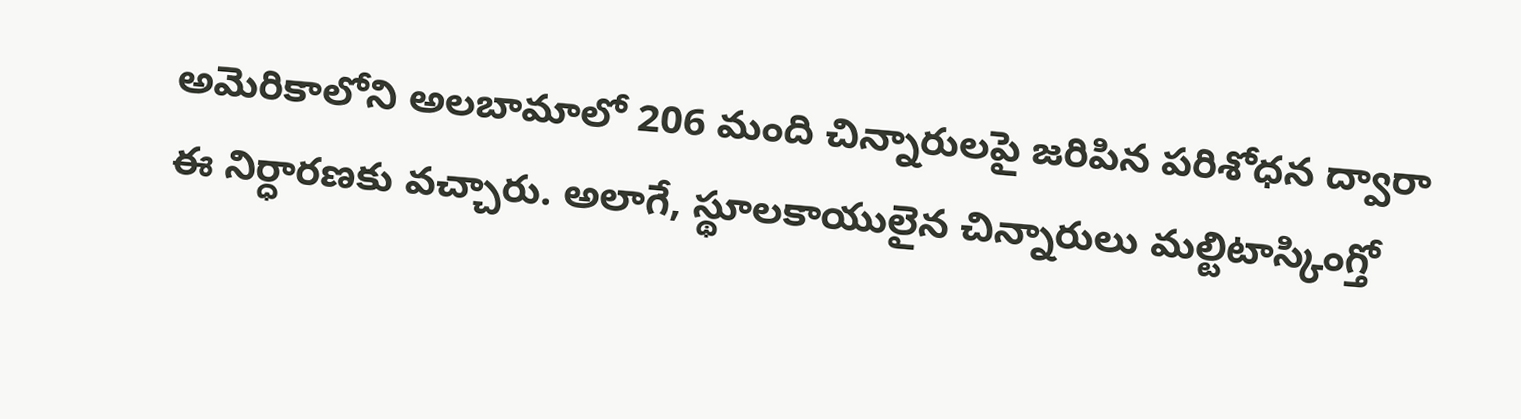అమెరికాలోని అలబామాలో 206 మంది చిన్నారులపై జరిపిన పరిశోధన ద్వారా ఈ నిర్ధారణకు వచ్చారు. అలాగే, స్థూలకాయులైన చిన్నారులు మల్టిటాస్కింగ్తో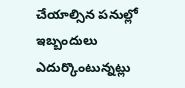చేయాల్సిన పనుల్లో ఇబ్బందులు ఎదుర్కొంటున్నట్లు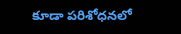కూడా పరిశోధనలో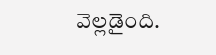వెల్లడైంది.